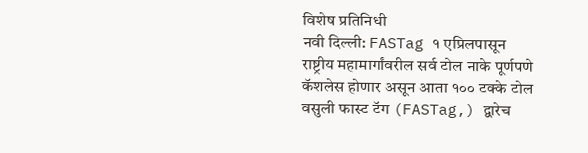विशेष प्रतिनिधी
नवी दिल्ली: FASTag १ एप्रिलपासून राष्ट्रीय महामार्गांवरील सर्व टोल नाके पूर्णपणे कॅशलेस होणार असून आता १०० टक्के टोल वसुली फास्ट टॅग (FASTag,) द्वारेच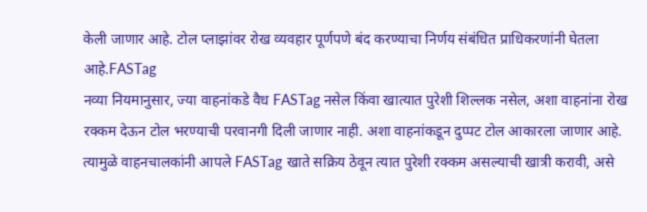केली जाणार आहे. टोल प्लाझांवर रोख व्यवहार पूर्णपणे बंद करण्याचा निर्णय संबंधित प्राधिकरणांनी घेतला आहे.FASTag
नव्या नियमानुसार, ज्या वाहनांकडे वैध FASTag नसेल किंवा खात्यात पुरेशी शिल्लक नसेल, अशा वाहनांना रोख रक्कम देऊन टोल भरण्याची परवानगी दिली जाणार नाही. अशा वाहनांकडून दुप्पट टोल आकारला जाणार आहे. त्यामुळे वाहनचालकांनी आपले FASTag खाते सक्रिय ठेवून त्यात पुरेशी रक्कम असल्याची खात्री करावी, असे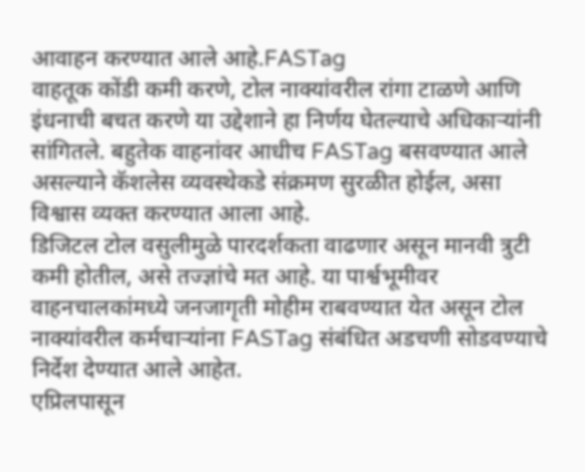आवाहन करण्यात आले आहे.FASTag
वाहतूक कोंडी कमी करणे, टोल नाक्यांवरील रांगा टाळणे आणि इंधनाची बचत करणे या उद्देशाने हा निर्णय घेतल्याचे अधिकाऱ्यांनी सांगितले. बहुतेक वाहनांवर आधीच FASTag बसवण्यात आले असल्याने कॅशलेस व्यवस्थेकडे संक्रमण सुरळीत होईल, असा विश्वास व्यक्त करण्यात आला आहे.
डिजिटल टोल वसुलीमुळे पारदर्शकता वाढणार असून मानवी त्रुटी कमी होतील, असे तज्ज्ञांचे मत आहे. या पार्श्वभूमीवर वाहनचालकांमध्ये जनजागृती मोहीम राबवण्यात येत असून टोल नाक्यांवरील कर्मचाऱ्यांना FASTag संबंधित अडचणी सोडवण्याचे निर्देश देण्यात आले आहेत.
एप्रिलपासून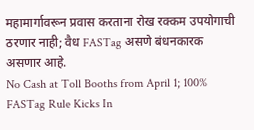महामार्गावरून प्रवास करताना रोख रक्कम उपयोगाची ठरणार नाही; वैध FASTag असणे बंधनकारक असणार आहे.
No Cash at Toll Booths from April 1; 100% FASTag Rule Kicks In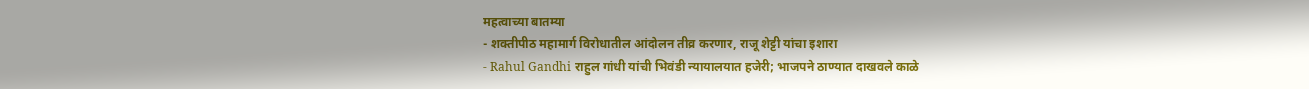महत्वाच्या बातम्या
- शक्तीपीठ महामार्ग विरोधातील आंदोलन तीव्र करणार, राजू शेट्टी यांचा इशारा
- Rahul Gandhi राहुल गांधी यांची भिवंडी न्यायालयात हजेरी; भाजपने ठाण्यात दाखवले काळे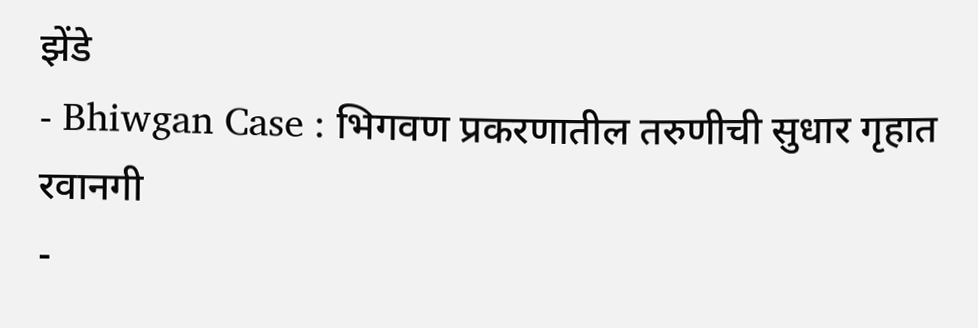झेंडे
- Bhiwgan Case : भिगवण प्रकरणातील तरुणीची सुधार गृहात रवानगी
-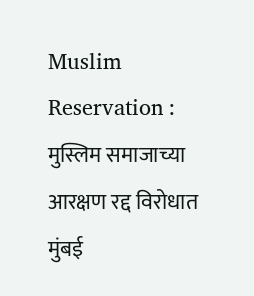Muslim Reservation : मुस्लिम समाजाच्या आरक्षण रद्द विरोधात मुंबई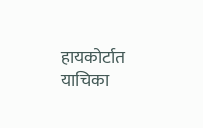हायकोर्टात याचिका